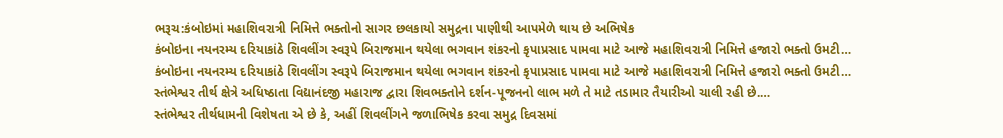ભરૂચ:કંબોઇમાં મહાશિવરાત્રી નિમિત્તે ભક્તોનો સાગર છલકાયો સમુદ્રના પાણીથી આપમેળે થાય છે અભિષેક
કંબોઇના નયનરમ્ય દરિયાકાંઠે શિવલીંગ સ્વરૂપે બિરાજમાન થયેલા ભગવાન શંકરનો કૃપાપ્રસાદ પામવા માટે આજે મહાશિવરાત્રી નિમિત્તે હજારો ભક્તો ઉમટી…
કંબોઇના નયનરમ્ય દરિયાકાંઠે શિવલીંગ સ્વરૂપે બિરાજમાન થયેલા ભગવાન શંકરનો કૃપાપ્રસાદ પામવા માટે આજે મહાશિવરાત્રી નિમિત્તે હજારો ભક્તો ઉમટી…
સ્તંભેશ્વર તીર્થ ક્ષેત્રે અધિષ્ઠાતા વિદ્યાનંદજી મહારાજ દ્વારા શિવભક્તોને દર્શન-પૂજનનો લાભ મળે તે માટે તડામાર તૈયારીઓ ચાલી રહી છે.…
સ્તંભેશ્વર તીર્થધામની વિશેષતા એ છે કે, અહીં શિવલીંગને જળાભિષેક કરવા સમુદ્ર દિવસમાં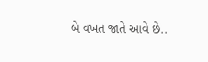બે વખત જાતે આવે છે..